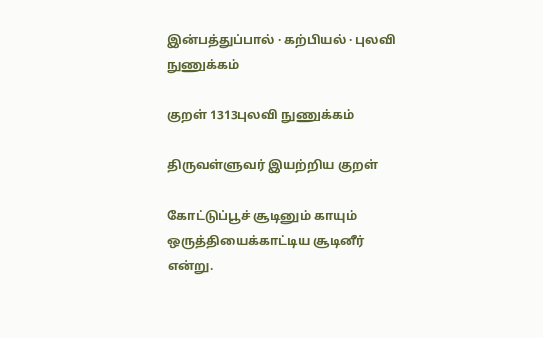இன்பத்துப்பால் · கற்பியல் · புலவி நுணுக்கம்

குறள் 1313புலவி நுணுக்கம்

திருவள்ளுவர் இயற்றிய குறள்

கோட்டுப்பூச் சூடினும் காயும் ஒருத்தியைக்காட்டிய சூடினீர் என்று.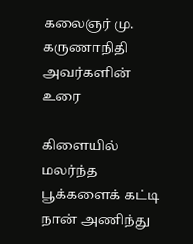கலைஞர் மு. கருணாநிதி அவர்களின் உரை

கிளையில் மலர்ந்த பூக்களைக் கட்டி நான் அணிந்து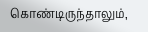கொண்டிருந்தாலும்,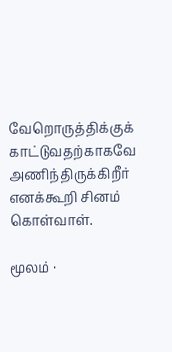வேறொருத்திக்குக் காட்டுவதற்காகவே அணிந்திருக்கிறீர் எனக்கூறி சினம் கொள்வாள்.

மூலம் ·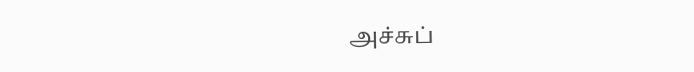அச்சுப்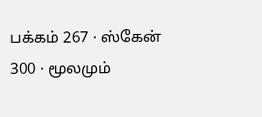பக்கம் 267 · ஸ்கேன் 300 · மூலமும்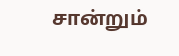சான்றும்